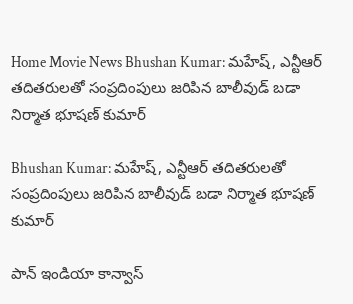Home Movie News Bhushan Kumar: మహేష్, ఎన్టీఆర్ తదితరులతో సంప్రదింపులు జరిపిన బాలీవుడ్ బడా నిర్మాత భూషణ్ కుమార్

Bhushan Kumar: మహేష్, ఎన్టీఆర్ తదితరులతో సంప్రదింపులు జరిపిన బాలీవుడ్ బడా నిర్మాత భూషణ్ కుమార్

పాన్ ఇండియా కాన్వాస్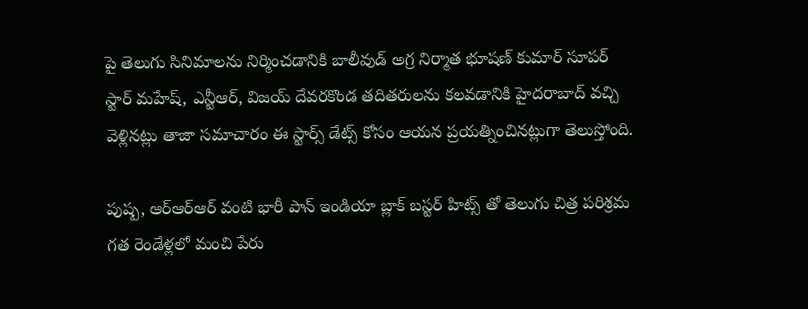పై తెలుగు సినిమాలను నిర్మించడానికి బాలీవుడ్ అగ్ర నిర్మాత భూషణ్ కుమార్ సూపర్ స్టార్ మహేష్, ఎన్టీఆర్, విజయ్ దేవరకొండ తదితరులను కలవడానికి హైదరాబాద్ వచ్చి వెళ్లినట్లు తాజా సమాచారం ఈ స్టార్స్ డేట్స్ కోసం ఆయన ప్రయత్నించినట్లుగా తెలుస్తోంది.

పుష్ప, ఆర్ఆర్ఆర్ వంటి భారీ పాన్ ఇండియా బ్లాక్ బస్టర్ హిట్స్ తో తెలుగు చిత్ర పరిశ్రమ గత రెండేళ్లలో మంచి పేరు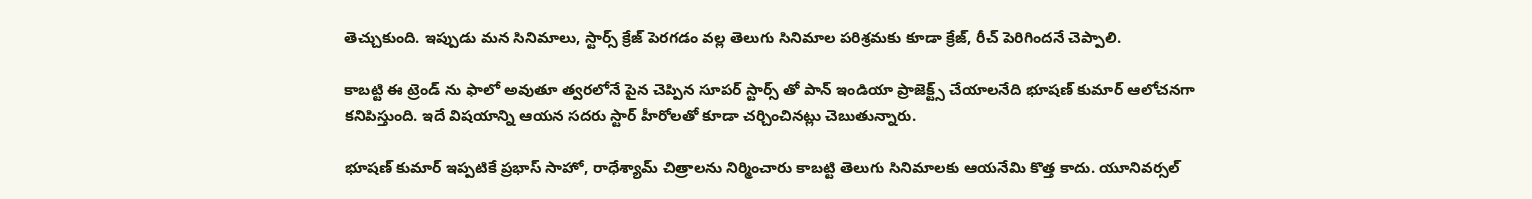తెచ్చుకుంది. ఇప్పుడు మన సినిమాలు, స్టార్స్ క్రేజ్ పెరగడం వల్ల తెలుగు సినిమాల పరిశ్రమకు కూడా క్రేజ్, రీచ్ పెరిగిందనే చెప్పాలి.

కాబట్టి ఈ ట్రెండ్ ను ఫాలో అవుతూ త్వరలోనే పైన చెప్పిన సూపర్ స్టార్స్ తో పాన్ ఇండియా ప్రాజెక్ట్స్ చేయాలనేది భూషణ్ కుమార్ ఆలోచనగా కనిపిస్తుంది. ఇదే విషయాన్ని ఆయన సదరు స్టార్ హీరోలతో కూడా చర్చించినట్లు చెబుతున్నారు.

భూషణ్ కుమార్ ఇప్పటికే ప్రభాస్ సాహో, రాధేశ్యామ్ చిత్రాలను నిర్మించారు కాబట్టి తెలుగు సినిమాలకు ఆయనేమి కొత్త కాదు. యూనివర్సల్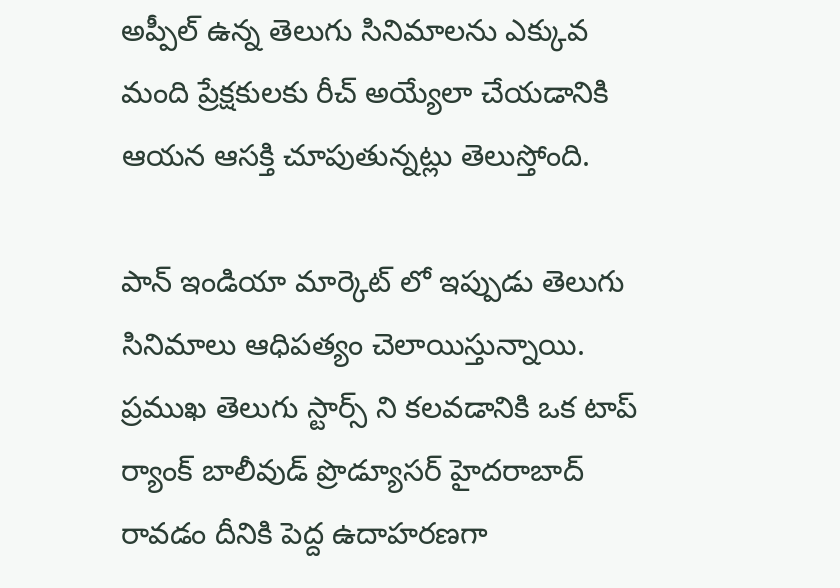అప్పీల్ ఉన్న తెలుగు సినిమాలను ఎక్కువ మంది ప్రేక్షకులకు రీచ్ అయ్యేలా చేయడానికి ఆయన ఆసక్తి చూపుతున్నట్లు తెలుస్తోంది.

పాన్ ఇండియా మార్కెట్ లో ఇప్పుడు తెలుగు సినిమాలు ఆధిపత్యం చెలాయిస్తున్నాయి. ప్రముఖ తెలుగు స్టార్స్ ని కలవడానికి ఒక టాప్ ర్యాంక్ బాలీవుడ్ ప్రొడ్యూసర్ హైదరాబాద్ రావడం దీనికి పెద్ద ఉదాహరణగా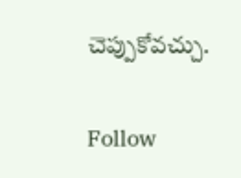చెప్పుకోవచ్చు.

Follow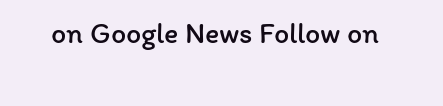on Google News Follow on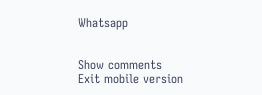Whatsapp


Show comments
Exit mobile version